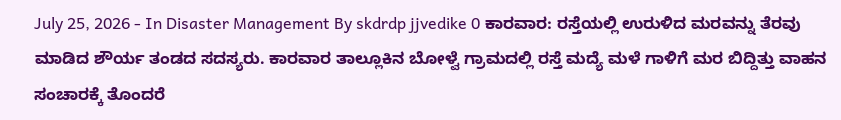July 25, 2026 - In Disaster Management By skdrdp jjvedike 0 ಕಾರವಾರ: ರಸ್ತೆಯಲ್ಲಿ ಉರುಳಿದ ಮರವನ್ನು ತೆರವು ಮಾಡಿದ ಶೌರ್ಯ ತಂಡದ ಸದಸ್ಯರು. ಕಾರವಾರ ತಾಲ್ಲೂಕಿನ ಬೋಳ್ವೆ ಗ್ರಾಮದಲ್ಲಿ ರಸ್ತೆ ಮದ್ಯೆ ಮಳೆ ಗಾಳಿಗೆ ಮರ ಬಿದ್ದಿತ್ತು ವಾಹನ ಸಂಚಾರಕ್ಕೆ ತೊಂದರೆ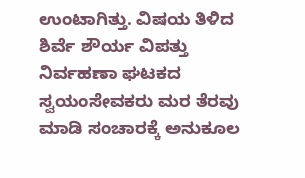ಉಂಟಾಗಿತ್ತು. ವಿಷಯ ತಿಳಿದ ಶಿರ್ವೆ ಶೌರ್ಯ ವಿಪತ್ತು ನಿರ್ವಹಣಾ ಘಟಕದ ಸ್ವಯಂಸೇವಕರು ಮರ ತೆರವು ಮಾಡಿ ಸಂಚಾರಕ್ಕೆ ಅನುಕೂಲ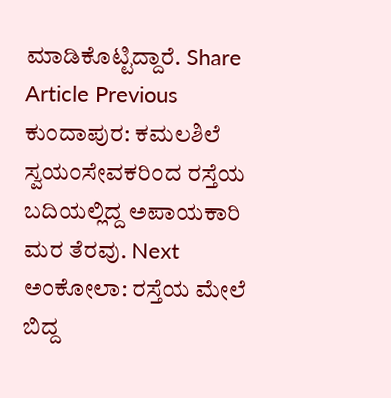ಮಾಡಿಕೊಟ್ಟಿದ್ದಾರೆ. Share Article Previous ಕುಂದಾಪುರ: ಕಮಲಶಿಲೆ ಸ್ವಯಂಸೇವಕರಿಂದ ರಸ್ತೆಯ ಬದಿಯಲ್ಲಿದ್ದ ಅಪಾಯಕಾರಿ ಮರ ತೆರವು. Next ಅಂಕೋಲಾ: ರಸ್ತೆಯ ಮೇಲೆ ಬಿದ್ದ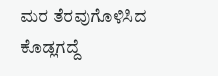ಮರ ತೆರವುಗೊಳಿಸಿದ ಕೊಡ್ಲಗದ್ದೆ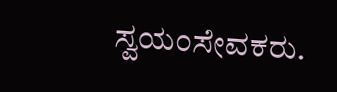ಸ್ವಯಂಸೇವಕರು.